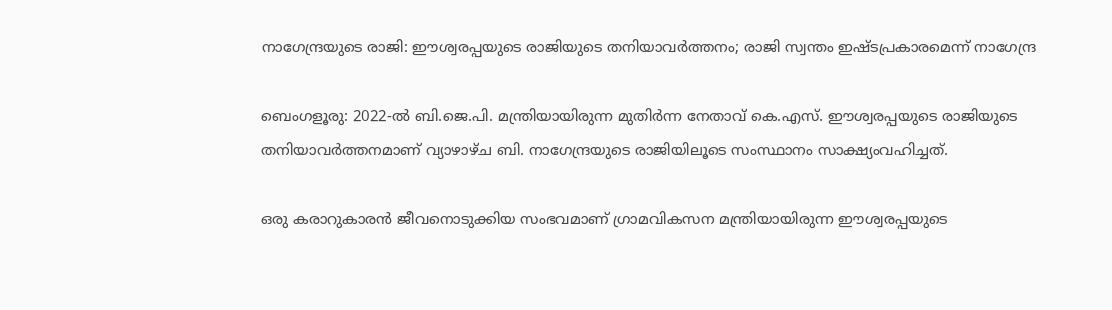നാഗേന്ദ്രയുടെ രാജി: ഈശ്വരപ്പയുടെ രാജിയുടെ തനിയാവർത്തനം; രാജി സ്വന്തം ഇഷ്ടപ്രകാരമെന്ന് നാഗേന്ദ്ര

ബെംഗളൂരു: 2022-ൽ ബി.ജെ.പി. മന്ത്രിയായിരുന്ന മുതിർന്ന നേതാവ് കെ.എസ്. ഈശ്വരപ്പയുടെ രാജിയുടെ തനിയാവർത്തനമാണ് വ്യാഴാഴ്ച ബി. നാഗേന്ദ്രയുടെ രാജിയിലൂടെ സംസ്ഥാനം സാക്ഷ്യംവഹിച്ചത്.

ഒരു കരാറുകാരൻ ജീവനൊടുക്കിയ സംഭവമാണ് ഗ്രാമവികസന മന്ത്രിയായിരുന്ന ഈശ്വരപ്പയുടെ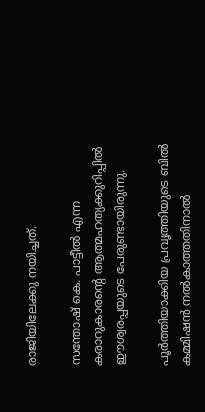രാജിയിലേക്കു നയിച്ചത്.

സന്തോഷ് കെ. പാട്ടീൽ എന്ന കരാറുകാരന്റെ ആത്മഹത്യക്കുറിപ്പിൽ ഈശ്വരപ്പയുടെ പേരുണ്ടായിരുന്നു.

പൂർത്തിയാക്കിയ പ്രവൃത്തിയുടെ ബിൽ കമ്മിഷൻ നൽകാത്തതിനാൽ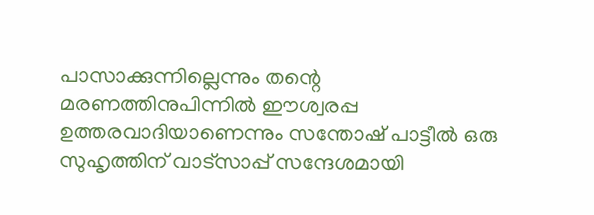പാസാക്കുന്നില്ലെന്നും തന്റെ മരണത്തിനുപിന്നിൽ ഈശ്വരപ്പ ഉത്തരവാദിയാണെന്നും സന്തോഷ് പാട്ടീൽ ഒരു സുഹൃത്തിന് വാട്‌സാപ്പ് സന്ദേശമായി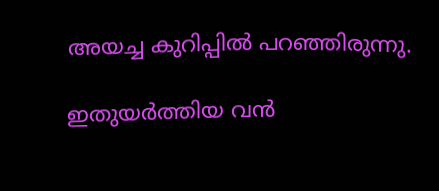അയച്ച കുറിപ്പിൽ പറഞ്ഞിരുന്നു.

ഇതുയർത്തിയ വൻ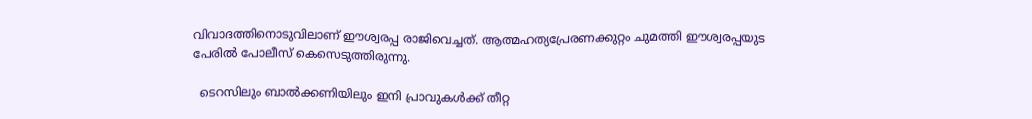വിവാദത്തിനൊടുവിലാണ് ഈശ്വരപ്പ രാജിവെച്ചത്. ആത്മഹത്യപ്രേരണക്കുറ്റം ചുമത്തി ഈശ്വരപ്പയുട പേരിൽ പോലീസ് കെസെടുത്തിരുന്നു.

  ടെറസിലും ബാൽക്കണിയിലും ഇനി പ്രാവുകൾക്ക് തീറ്റ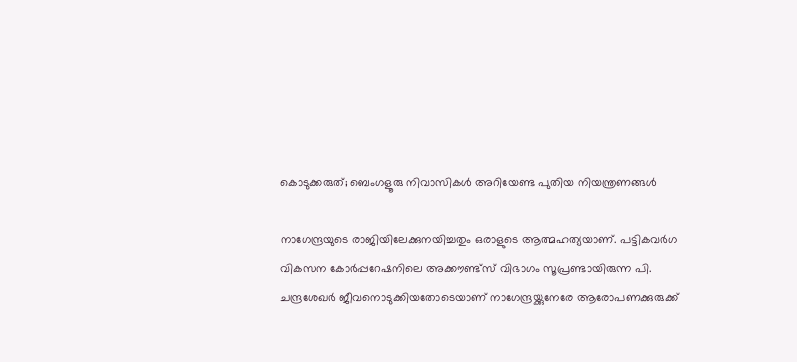കൊടുക്കരുത്; ബെംഗളൂരു നിവാസികൾ അറിയേണ്ട പുതിയ നിയന്ത്രണങ്ങൾ

നാഗേന്ദ്രയുടെ രാജിയിലേക്കുനയിച്ചതും ഒരാളുടെ ആത്മഹത്യയാണ്. പട്ടികവർഗ വികസന കോർപ്പറേഷനിലെ അക്കൗണ്ട്‌സ് വിഭാഗം സൂപ്രണ്ടായിരുന്ന പി. ചന്ദ്രശേഖർ ജീവനൊടുക്കിയതോടെയാണ് നാഗേന്ദ്രയ്ക്കുനേരേ ആരോപണക്കുരുക്ക്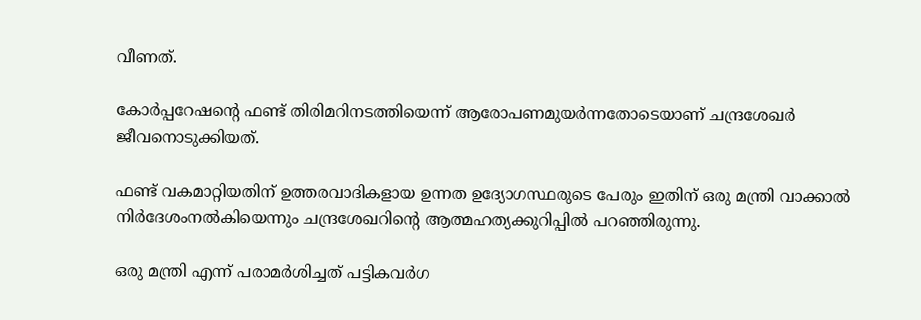വീണത്.

കോർപ്പറേഷന്റെ ഫണ്ട്‌ തിരിമറിനടത്തിയെന്ന് ആരോപണമുയർന്നതോടെയാണ് ചന്ദ്രശേഖർ ജീവനൊടുക്കിയത്.

ഫണ്ട് വകമാറ്റിയതിന് ഉത്തരവാദികളായ ഉന്നത ഉദ്യോഗസ്ഥരുടെ പേരും ഇതിന്‌ ഒരു മന്ത്രി വാക്കാൽ നിർദേശംനൽകിയെന്നും ചന്ദ്രശേഖറിന്റെ ആത്മഹത്യക്കുറിപ്പിൽ പറഞ്ഞിരുന്നു.

ഒരു മന്ത്രി എന്ന് പരാമർശിച്ചത് പട്ടികവർഗ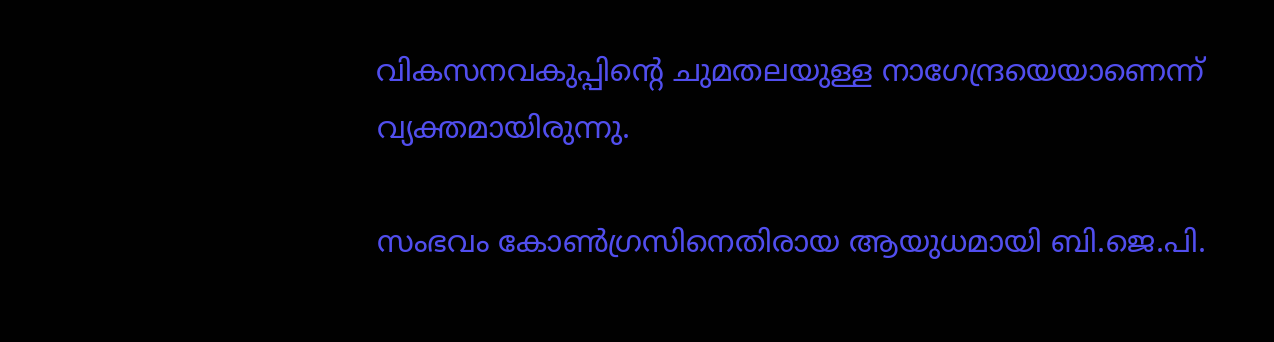വികസനവകുപ്പിന്റെ ചുമതലയുള്ള നാഗേന്ദ്രയെയാണെന്ന് വ്യക്തമായിരുന്നു.

സംഭവം കോൺഗ്രസിനെതിരായ ആയുധമായി ബി.ജെ.പി.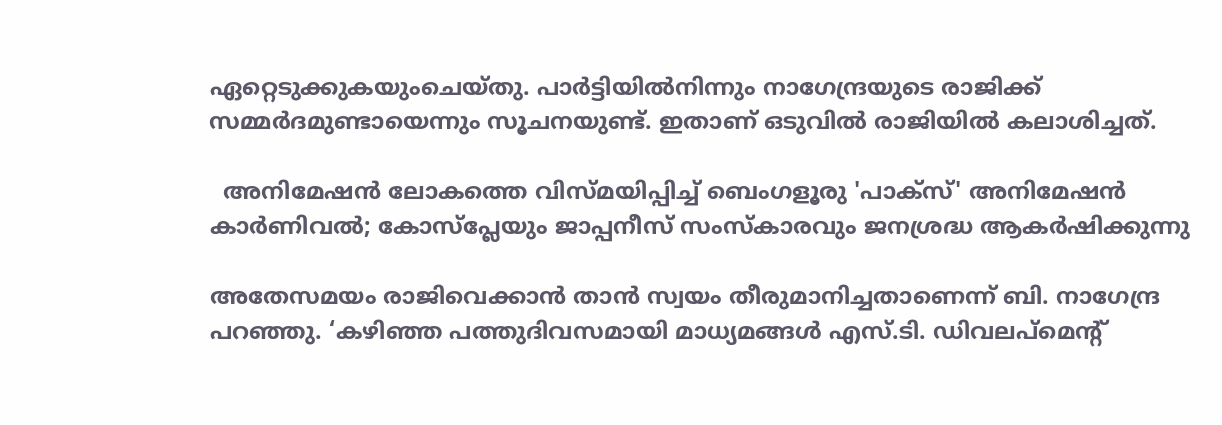ഏറ്റെടുക്കുകയുംചെയ്തു. പാർട്ടിയിൽനിന്നും നാഗേന്ദ്രയുടെ രാജിക്ക് സമ്മർദമുണ്ടായെന്നും സൂചനയുണ്ട്. ഇതാണ് ഒടുവിൽ രാജിയിൽ കലാശിച്ചത്.

  അനിമേഷൻ ലോകത്തെ വിസ്മയിപ്പിച്ച് ബെംഗളൂരു 'പാക്സ്' അനിമേഷൻ കാർണിവൽ; കോസ്‌പ്ലേയും ജാപ്പനീസ് സംസ്കാരവും ജനശ്രദ്ധ ആകർഷിക്കുന്നു

അതേസമയം രാജിവെക്കാൻ താൻ സ്വയം തീരുമാനിച്ചതാണെന്ന് ബി. നാഗേന്ദ്ര പറഞ്ഞു. ‘കഴിഞ്ഞ പത്തുദിവസമായി മാധ്യമങ്ങൾ എസ്.ടി. ഡിവലപ്‌മെന്റ്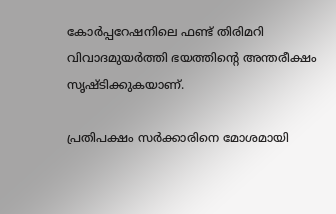കോർപ്പറേഷനിലെ ഫണ്ട് തിരിമറി വിവാദമുയർത്തി ഭയത്തിന്റെ അന്തരീക്ഷം സൃഷ്ടിക്കുകയാണ്.

പ്രതിപക്ഷം സർക്കാരിനെ മോശമായി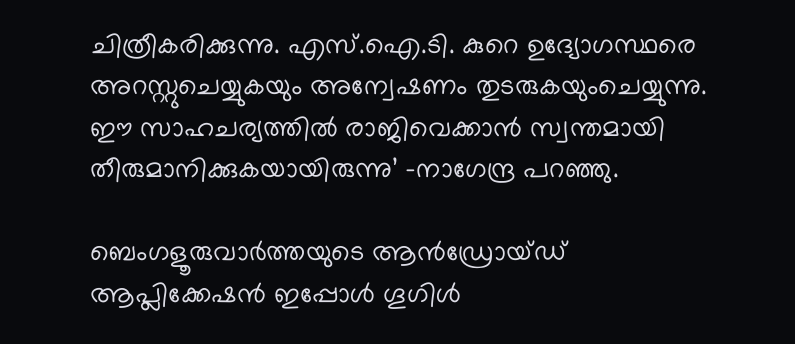ചിത്രീകരിക്കുന്നു. എസ്.ഐ.ടി. കുറെ ഉദ്യോഗസ്ഥരെ അറസ്റ്റുചെയ്യുകയും അന്വേഷണം തുടരുകയുംചെയ്യുന്നു. ഈ സാഹചര്യത്തിൽ രാജിവെക്കാൻ സ്വന്തമായി തീരുമാനിക്കുകയായിരുന്നു’ -നാഗേന്ദ്ര പറഞ്ഞു.

ബെംഗളൂരുവാർത്തയുടെ ആൻഡ്രോയ്ഡ് ആപ്ലിക്കേഷൻ ഇപ്പോൾ ഗൂഗിൾ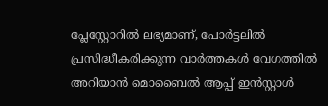പ്ലേസ്റ്റോറിൽ ലഭ്യമാണ്, പോർട്ടലിൽ പ്രസിദ്ധീകരിക്കുന്ന വാർത്തകൾ വേഗത്തിൽ അറിയാൻ മൊബൈൽ ആപ്പ് ഇൻസ്റ്റാൾ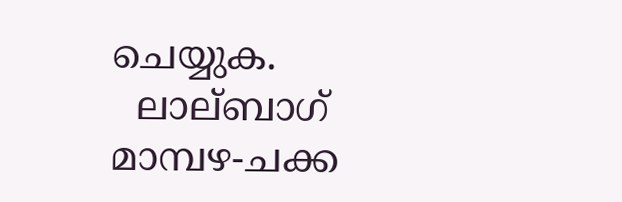ചെയ്യുക.
  ലാല്ബാഗ് മാമ്പഴ-ചക്ക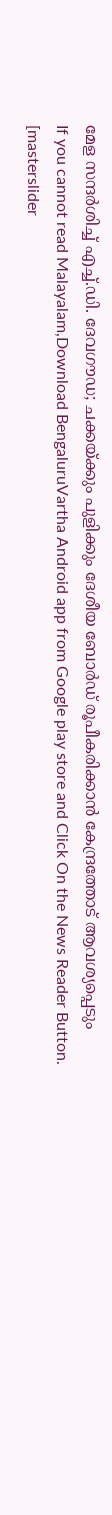മേള സന്ദർശിച്ച് എച്ച്.ഡി. ദേവഗൗഡ; ചക്കയ്ക്കും പുളിക്കും ദേശീയ ബോർഡ് രൂപീകരിക്കാൻ കേന്ദ്രത്തോട് ആവശ്യപ്പെടും
If you cannot read Malayalam,Download BengaluruVartha Android app from Google play store and Click On the News Reader Button. [masterslider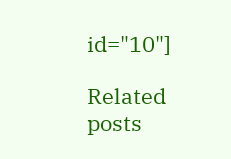id="10"]

Related posts